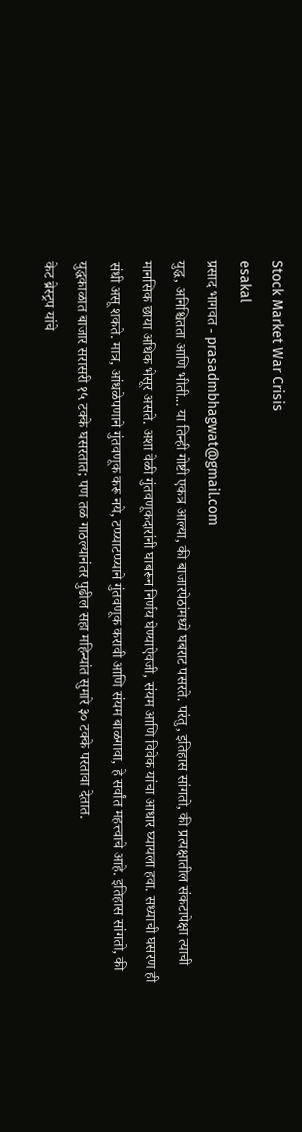Stock Market War Crisis
esakal
प्रसाद भागवत - prasadmbhagwat@gmail.com
युद्ध, अनिश्चितता आणि भीती... या तिन्ही गोष्टी एकत्र आल्या, की बाजारपेठांमध्ये घबराट पसरते. परंतु, इतिहास सांगतो, की प्रत्यक्षातील संकटापेक्षा त्याची मानसिक छाया अधिक भेसूर असते. अशा वेळी गुंतवणूकदारांनी घाबरून निर्णय घेण्याऐवजी, संयम आणि विवेक यांचा आधार घ्यायला हवा. सध्याची घसरण ही संधी असू शकते. मात्र, आंधळेपणाने गुंतवणूक करू नये, टप्प्याटप्प्याने गुंतवणूक करावी आणि संयम बाळगावा, हे सर्वांत महत्त्वाचे आहे. इतिहास सांगतो, की युद्धकाळात बाजार सरासरी १५ टक्के घसरतात; पण तळ गाठल्यानंतर पुढील सहा महिन्यांत सुमारे ३० टक्के परतावा देतात.
केट ब्रेस्ट्रप यांचे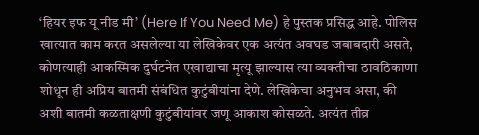‘हियर इफ यू नीड मी’ (Here If You Need Me) हे पुस्तक प्रसिद्ध आहे. पोलिस खात्यात काम करत असलेल्या या लेखिकेवर एक अत्यंत अवघड जबाबदारी असते, कोणत्याही आकस्मिक दुर्घटनेत एखाद्याचा मृत्यू झाल्यास त्या व्यक्तीचा ठावठिकाणा शोधून ही अप्रिय बातमी संबंधित कुटुंबीयांना देणे. लेखिकेचा अनुभव असा, की अशी बातमी कळताक्षणी कुटुंबीयांवर जणू आकाश कोसळते. अत्यंत तीव्र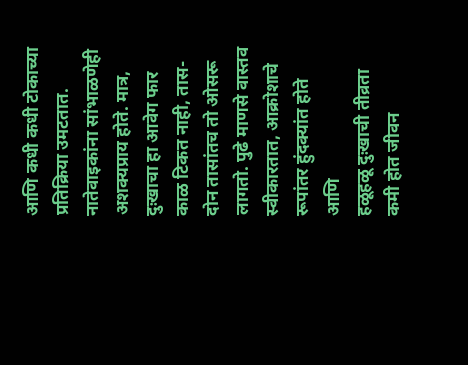आणि कधी कधी टोकाच्या प्रतिक्रिया उमटतात. नातेवाइकांना सांभाळणेही अशक्यप्राय होते. मात्र, दुःखाचा हा आवेग फार काळ टिकत नाही, तास-दोन तासांतच तो ओसरू लागतो. पुढे माणसे वास्तव स्वीकारतात, आक्रोशाचे रूपांतर हुंदक्यांत होते आणि
हळूहळू दुःखाची तीव्रता कमी होत जीवन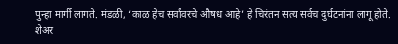पुन्हा मार्गी लागते. मंडळी, ‘काळ हेच सर्वांवरचे औषध आहे’ हे चिरंतन सत्य सर्वच दुर्घटनांना लागू होते. शेअर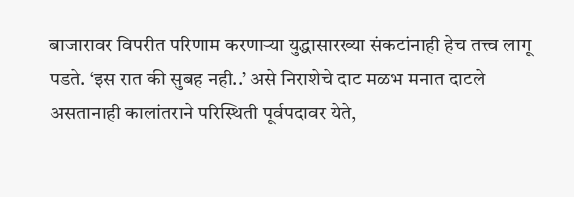बाजारावर विपरीत परिणाम करणाऱ्या युद्धासारख्या संकटांनाही हेच तत्त्व लागू पडते. ‘इस रात की सुबह नही..’ असे निराशेचे दाट मळभ मनात दाटले असतानाही कालांतराने परिस्थिती पूर्वपदावर येते,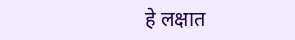हे लक्षात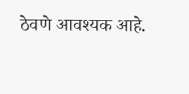ठेवणे आवश्यक आहे.